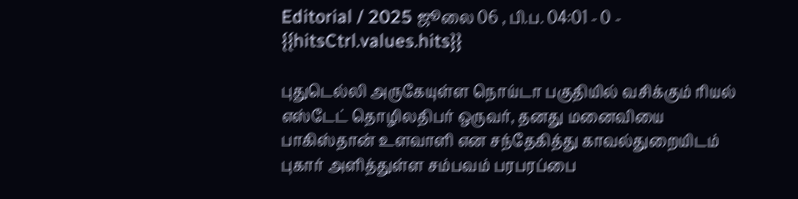Editorial / 2025 ஜூலை 06 , பி.ப. 04:01 - 0 - {{hitsCtrl.values.hits}}

புதுடெல்லி அருகேயுள்ள நொய்டா பகுதியில் வசிக்கும் ரியல் எஸ்டேட் தொழிலதிபர் ஒருவர், தனது மனைவியை பாகிஸ்தான் உளவாளி என சந்தேகித்து காவல்துறையிடம் புகார் அளித்துள்ள சம்பவம் பரபரப்பை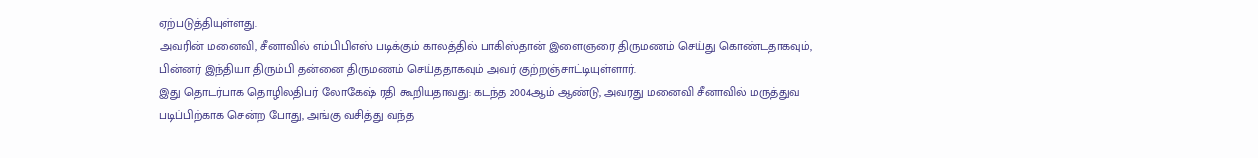ஏற்படுத்தியுள்ளது.
அவரின் மனைவி, சீனாவில் எம்பிபிஎஸ் படிக்கும் காலத்தில் பாகிஸ்தான் இளைஞரை திருமணம் செய்து கொண்டதாகவும், பின்னர் இந்தியா திரும்பி தன்னை திருமணம் செய்ததாகவும் அவர் குற்றஞ்சாட்டியுள்ளார்.
இது தொடர்பாக தொழிலதிபர் லோகேஷ் ரதி கூறியதாவது: கடந்த 2004ஆம் ஆண்டு, அவரது மனைவி சீனாவில் மருத்துவ படிப்பிற்காக சென்ற போது, அங்கு வசித்து வந்த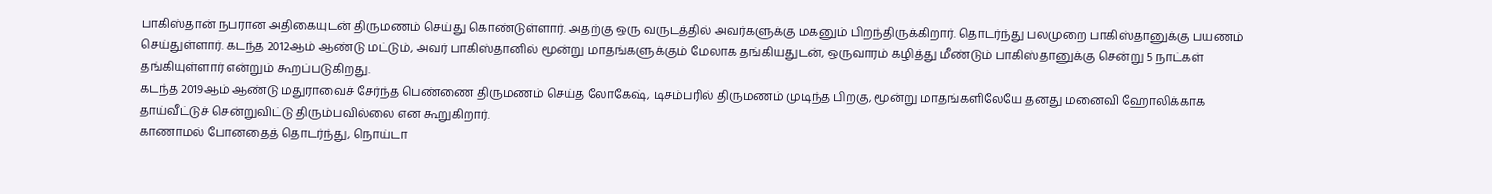பாகிஸ்தான் நபரான அதிகையுடன் திருமணம் செய்து கொண்டுள்ளார். அதற்கு ஒரு வருடத்தில் அவர்களுக்கு மகனும் பிறந்திருக்கிறார். தொடர்ந்து பலமுறை பாகிஸ்தானுக்கு பயணம் செய்துள்ளார். கடந்த 2012ஆம் ஆண்டு மட்டும், அவர் பாகிஸ்தானில் மூன்று மாதங்களுக்கும் மேலாக தங்கியதுடன், ஒருவாரம் கழித்து மீண்டும் பாகிஸ்தானுக்கு சென்று 5 நாட்கள் தங்கியுள்ளார் என்றும் கூறப்படுகிறது.
கடந்த 2019ஆம் ஆண்டு மதுராவைச் சேர்ந்த பெண்ணை திருமணம் செய்த லோகேஷ், டிசம்பரில் திருமணம் முடிந்த பிறகு, மூன்று மாதங்களிலேயே தனது மனைவி ஹோலிக்காக தாய்வீட்டுச் சென்றுவிட்டு திரும்பவில்லை என கூறுகிறார்.
காணாமல் போனதைத் தொடர்ந்து, நொய்டா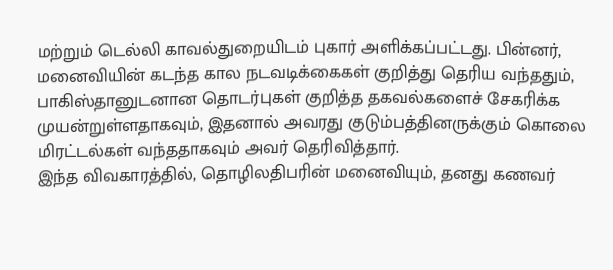மற்றும் டெல்லி காவல்துறையிடம் புகார் அளிக்கப்பட்டது. பின்னர், மனைவியின் கடந்த கால நடவடிக்கைகள் குறித்து தெரிய வந்ததும், பாகிஸ்தானுடனான தொடர்புகள் குறித்த தகவல்களைச் சேகரிக்க முயன்றுள்ளதாகவும், இதனால் அவரது குடும்பத்தினருக்கும் கொலை மிரட்டல்கள் வந்ததாகவும் அவர் தெரிவித்தார்.
இந்த விவகாரத்தில், தொழிலதிபரின் மனைவியும், தனது கணவர்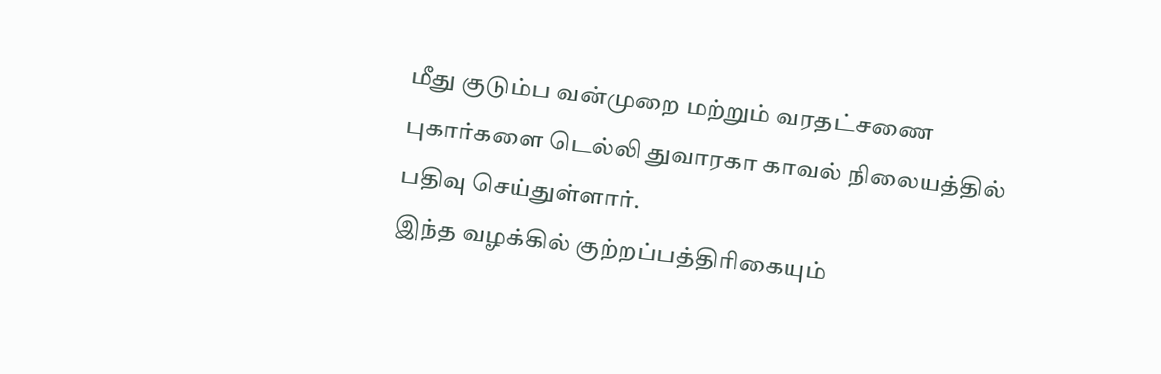மீது குடும்ப வன்முறை மற்றும் வரதட்சணை புகார்களை டெல்லி துவாரகா காவல் நிலையத்தில் பதிவு செய்துள்ளார்.
இந்த வழக்கில் குற்றப்பத்திரிகையும்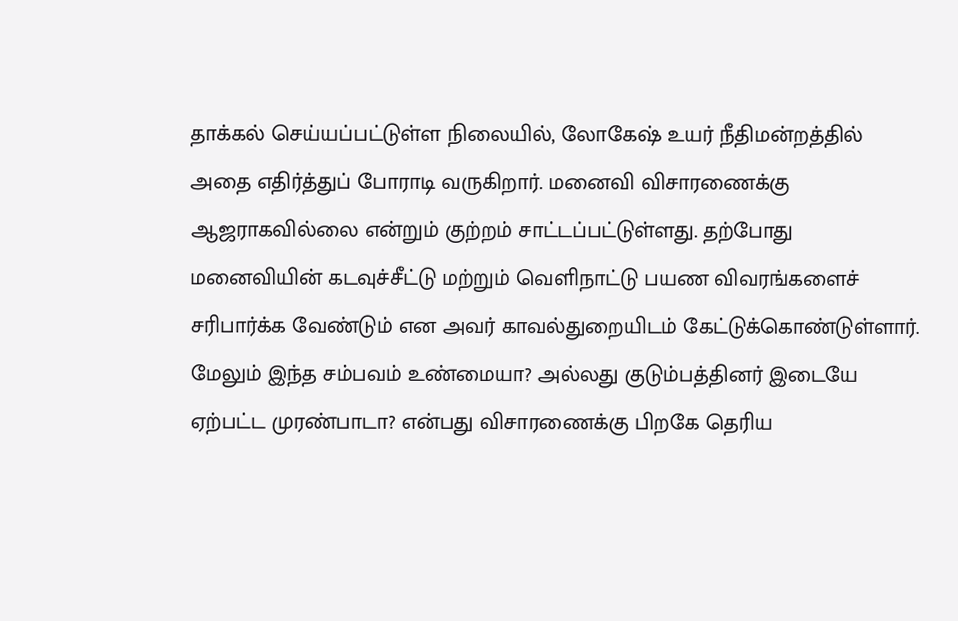தாக்கல் செய்யப்பட்டுள்ள நிலையில், லோகேஷ் உயர் நீதிமன்றத்தில் அதை எதிர்த்துப் போராடி வருகிறார். மனைவி விசாரணைக்கு ஆஜராகவில்லை என்றும் குற்றம் சாட்டப்பட்டுள்ளது. தற்போது மனைவியின் கடவுச்சீட்டு மற்றும் வெளிநாட்டு பயண விவரங்களைச் சரிபார்க்க வேண்டும் என அவர் காவல்துறையிடம் கேட்டுக்கொண்டுள்ளார்.
மேலும் இந்த சம்பவம் உண்மையா? அல்லது குடும்பத்தினர் இடையே ஏற்பட்ட முரண்பாடா? என்பது விசாரணைக்கு பிறகே தெரிய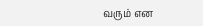வரும் என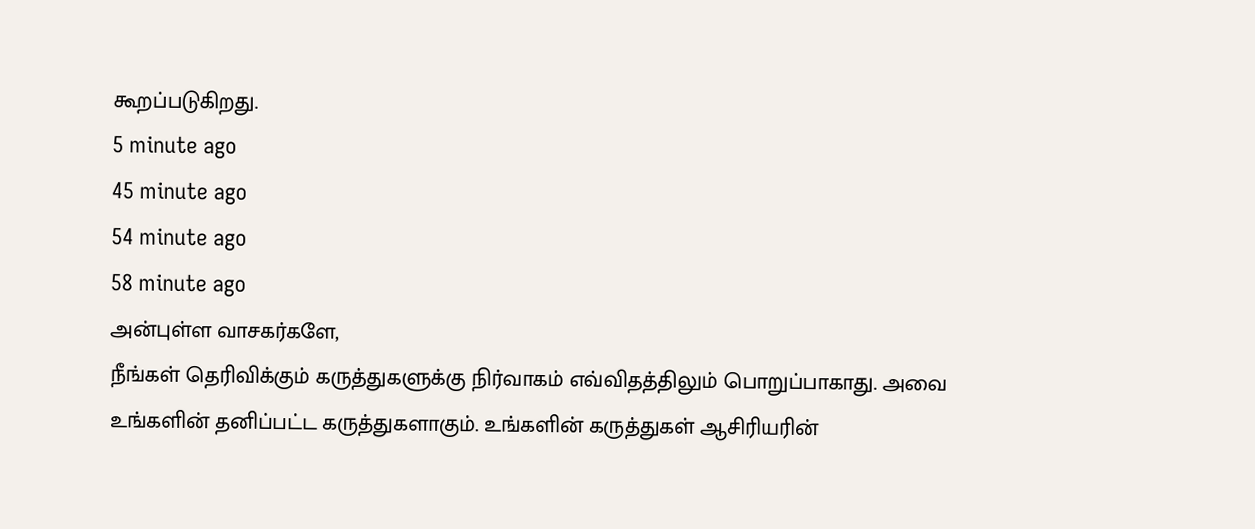கூறப்படுகிறது.
5 minute ago
45 minute ago
54 minute ago
58 minute ago
அன்புள்ள வாசகர்களே,
நீங்கள் தெரிவிக்கும் கருத்துகளுக்கு நிர்வாகம் எவ்விதத்திலும் பொறுப்பாகாது. அவை உங்களின் தனிப்பட்ட கருத்துகளாகும். உங்களின் கருத்துகள் ஆசிரியரின்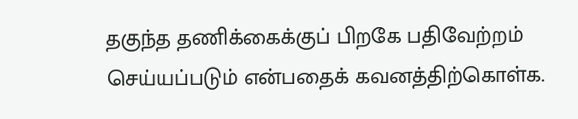தகுந்த தணிக்கைக்குப் பிறகே பதிவேற்றம் செய்யப்படும் என்பதைக் கவனத்திற்கொள்க.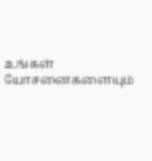உங்கள் யோசனைகளையும்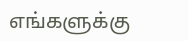எங்களுக்கு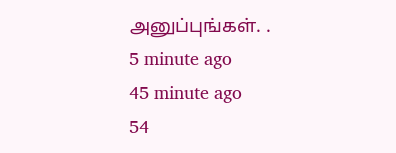அனுப்புங்கள். .
5 minute ago
45 minute ago
54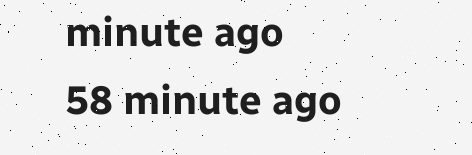minute ago
58 minute ago